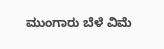ಮುಂಗಾರು ಬೆಳೆ ವಿಮೆ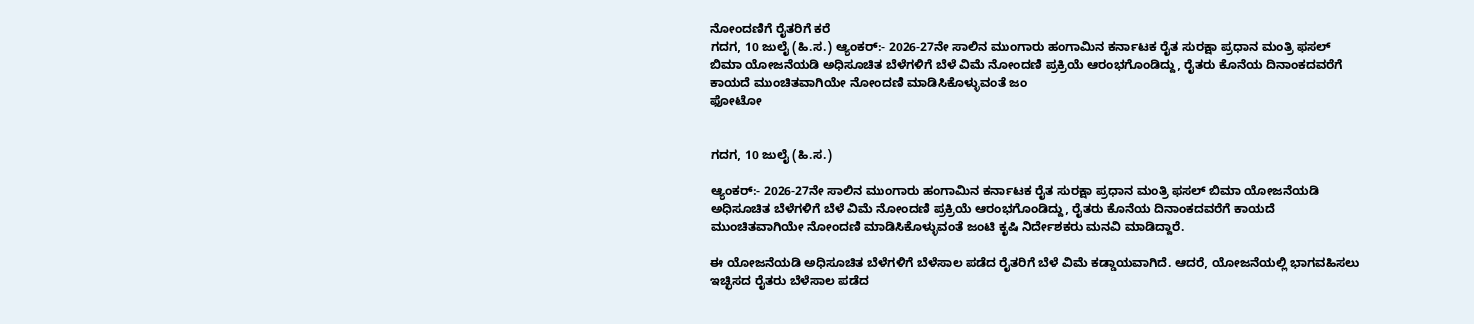ನೋಂದಣಿಗೆ ರೈತರಿಗೆ ಕರೆ
ಗದಗ, 10 ಜುಲೈ (ಹಿ.ಸ.) ಆ್ಯಂಕರ್:- 2026-27ನೇ ಸಾಲಿನ ಮುಂಗಾರು ಹಂಗಾಮಿನ ಕರ್ನಾಟಕ ರೈತ ಸುರಕ್ಷಾ ಪ್ರಧಾನ ಮಂತ್ರಿ ಫಸಲ್ ಬಿಮಾ ಯೋಜನೆಯಡಿ ಅಧಿಸೂಚಿತ ಬೆಳೆಗಳಿಗೆ ಬೆಳೆ ವಿಮೆ ನೋಂದಣಿ ಪ್ರಕ್ರಿಯೆ ಆರಂಭಗೊಂಡಿದ್ದು, ರೈತರು ಕೊನೆಯ ದಿನಾಂಕದವರೆಗೆ ಕಾಯದೆ ಮುಂಚಿತವಾಗಿಯೇ ನೋಂದಣಿ ಮಾಡಿಸಿಕೊಳ್ಳುವಂತೆ ಜಂ
ಫೋಟೋ


ಗದಗ, 10 ಜುಲೈ (ಹಿ.ಸ.)

ಆ್ಯಂಕರ್:- 2026-27ನೇ ಸಾಲಿನ ಮುಂಗಾರು ಹಂಗಾಮಿನ ಕರ್ನಾಟಕ ರೈತ ಸುರಕ್ಷಾ ಪ್ರಧಾನ ಮಂತ್ರಿ ಫಸಲ್ ಬಿಮಾ ಯೋಜನೆಯಡಿ ಅಧಿಸೂಚಿತ ಬೆಳೆಗಳಿಗೆ ಬೆಳೆ ವಿಮೆ ನೋಂದಣಿ ಪ್ರಕ್ರಿಯೆ ಆರಂಭಗೊಂಡಿದ್ದು, ರೈತರು ಕೊನೆಯ ದಿನಾಂಕದವರೆಗೆ ಕಾಯದೆ ಮುಂಚಿತವಾಗಿಯೇ ನೋಂದಣಿ ಮಾಡಿಸಿಕೊಳ್ಳುವಂತೆ ಜಂಟಿ ಕೃಷಿ ನಿರ್ದೇಶಕರು ಮನವಿ ಮಾಡಿದ್ದಾರೆ.

ಈ ಯೋಜನೆಯಡಿ ಅಧಿಸೂಚಿತ ಬೆಳೆಗಳಿಗೆ ಬೆಳೆಸಾಲ ಪಡೆದ ರೈತರಿಗೆ ಬೆಳೆ ವಿಮೆ ಕಡ್ಡಾಯವಾಗಿದೆ. ಆದರೆ, ಯೋಜನೆಯಲ್ಲಿ ಭಾಗವಹಿಸಲು ಇಚ್ಛಿಸದ ರೈತರು ಬೆಳೆಸಾಲ ಪಡೆದ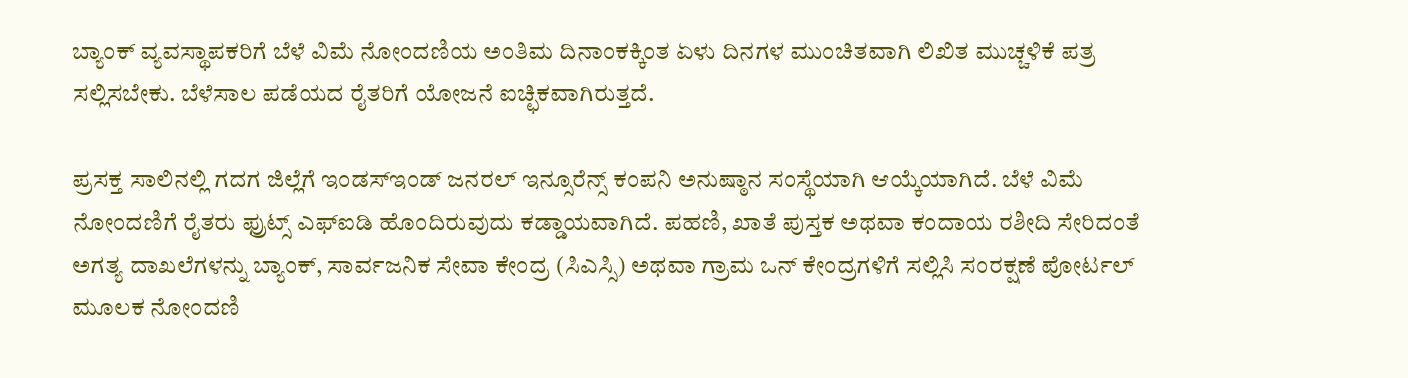ಬ್ಯಾಂಕ್ ವ್ಯವಸ್ಥಾಪಕರಿಗೆ ಬೆಳೆ ವಿಮೆ ನೋಂದಣಿಯ ಅಂತಿಮ ದಿನಾಂಕಕ್ಕಿಂತ ಏಳು ದಿನಗಳ ಮುಂಚಿತವಾಗಿ ಲಿಖಿತ ಮುಚ್ಚಳಿಕೆ ಪತ್ರ ಸಲ್ಲಿಸಬೇಕು. ಬೆಳೆಸಾಲ ಪಡೆಯದ ರೈತರಿಗೆ ಯೋಜನೆ ಐಚ್ಛಿಕವಾಗಿರುತ್ತದೆ.

ಪ್ರಸಕ್ತ ಸಾಲಿನಲ್ಲಿ ಗದಗ ಜಿಲ್ಲೆಗೆ ಇಂಡಸ್ಇಂಡ್ ಜನರಲ್ ಇನ್ಸೂರೆನ್ಸ್ ಕಂಪನಿ ಅನುಷ್ಠಾನ ಸಂಸ್ಥೆಯಾಗಿ ಆಯ್ಕೆಯಾಗಿದೆ. ಬೆಳೆ ವಿಮೆ ನೋಂದಣಿಗೆ ರೈತರು ಫ್ರುಟ್ಸ್ ಎಫ್ಐಡಿ ಹೊಂದಿರುವುದು ಕಡ್ಡಾಯವಾಗಿದೆ. ಪಹಣಿ, ಖಾತೆ ಪುಸ್ತಕ ಅಥವಾ ಕಂದಾಯ ರಶೀದಿ ಸೇರಿದಂತೆ ಅಗತ್ಯ ದಾಖಲೆಗಳನ್ನು ಬ್ಯಾಂಕ್, ಸಾರ್ವಜನಿಕ ಸೇವಾ ಕೇಂದ್ರ (ಸಿಎಸ್ಸಿ) ಅಥವಾ ಗ್ರಾಮ ಒನ್ ಕೇಂದ್ರಗಳಿಗೆ ಸಲ್ಲಿಸಿ ಸಂರಕ್ಷಣೆ ಪೋರ್ಟಲ್ ಮೂಲಕ ನೋಂದಣಿ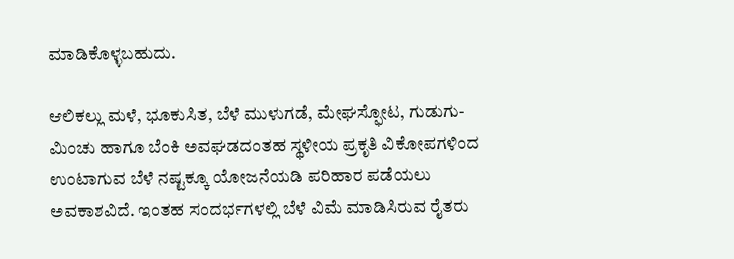ಮಾಡಿಕೊಳ್ಳಬಹುದು.

ಆಲಿಕಲ್ಲು ಮಳೆ, ಭೂಕುಸಿತ, ಬೆಳೆ ಮುಳುಗಡೆ, ಮೇಘಸ್ಫೋಟ, ಗುಡುಗು-ಮಿಂಚು ಹಾಗೂ ಬೆಂಕಿ ಅವಘಡದಂತಹ ಸ್ಥಳೀಯ ಪ್ರಕೃತಿ ವಿಕೋಪಗಳಿಂದ ಉಂಟಾಗುವ ಬೆಳೆ ನಷ್ಟಕ್ಕೂ ಯೋಜನೆಯಡಿ ಪರಿಹಾರ ಪಡೆಯಲು ಅವಕಾಶವಿದೆ. ಇಂತಹ ಸಂದರ್ಭಗಳಲ್ಲಿ ಬೆಳೆ ವಿಮೆ ಮಾಡಿಸಿರುವ ರೈತರು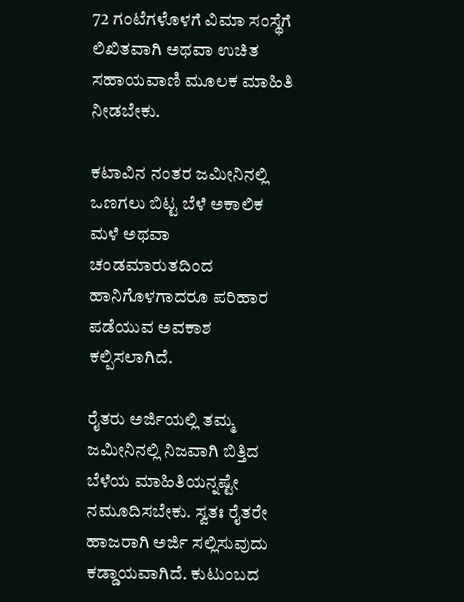72 ಗಂಟೆಗಳೊಳಗೆ ವಿಮಾ ಸಂಸ್ಥೆಗೆ ಲಿಖಿತವಾಗಿ ಅಥವಾ ಉಚಿತ ಸಹಾಯವಾಣಿ ಮೂಲಕ ಮಾಹಿತಿ ನೀಡಬೇಕು.

ಕಟಾವಿನ ನಂತರ ಜಮೀನಿನಲ್ಲಿ ಒಣಗಲು ಬಿಟ್ಟ ಬೆಳೆ ಅಕಾಲಿಕ ಮಳೆ ಅಥವಾ ಚಂಡಮಾರುತದಿಂದ ಹಾನಿಗೊಳಗಾದರೂ ಪರಿಹಾರ ಪಡೆಯುವ ಅವಕಾಶ ಕಲ್ಪಿಸಲಾಗಿದೆ.

ರೈತರು ಅರ್ಜಿಯಲ್ಲಿ ತಮ್ಮ ಜಮೀನಿನಲ್ಲಿ ನಿಜವಾಗಿ ಬಿತ್ತಿದ ಬೆಳೆಯ ಮಾಹಿತಿಯನ್ನಷ್ಟೇ ನಮೂದಿಸಬೇಕು. ಸ್ವತಃ ರೈತರೇ ಹಾಜರಾಗಿ ಅರ್ಜಿ ಸಲ್ಲಿಸುವುದು ಕಡ್ಡಾಯವಾಗಿದೆ. ಕುಟುಂಬದ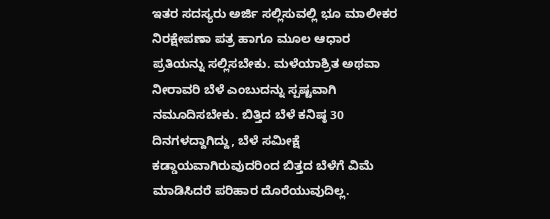ಇತರ ಸದಸ್ಯರು ಅರ್ಜಿ ಸಲ್ಲಿಸುವಲ್ಲಿ ಭೂ ಮಾಲೀಕರ ನಿರಕ್ಷೇಪಣಾ ಪತ್ರ ಹಾಗೂ ಮೂಲ ಆಧಾರ ಪ್ರತಿಯನ್ನು ಸಲ್ಲಿಸಬೇಕು. ಮಳೆಯಾಶ್ರಿತ ಅಥವಾ ನೀರಾವರಿ ಬೆಳೆ ಎಂಬುದನ್ನು ಸ್ಪಷ್ಟವಾಗಿ ನಮೂದಿಸಬೇಕು. ಬಿತ್ತಿದ ಬೆಳೆ ಕನಿಷ್ಠ 30 ದಿನಗಳದ್ದಾಗಿದ್ದು, ಬೆಳೆ ಸಮೀಕ್ಷೆ ಕಡ್ಡಾಯವಾಗಿರುವುದರಿಂದ ಬಿತ್ತದ ಬೆಳೆಗೆ ವಿಮೆ ಮಾಡಿಸಿದರೆ ಪರಿಹಾರ ದೊರೆಯುವುದಿಲ್ಲ.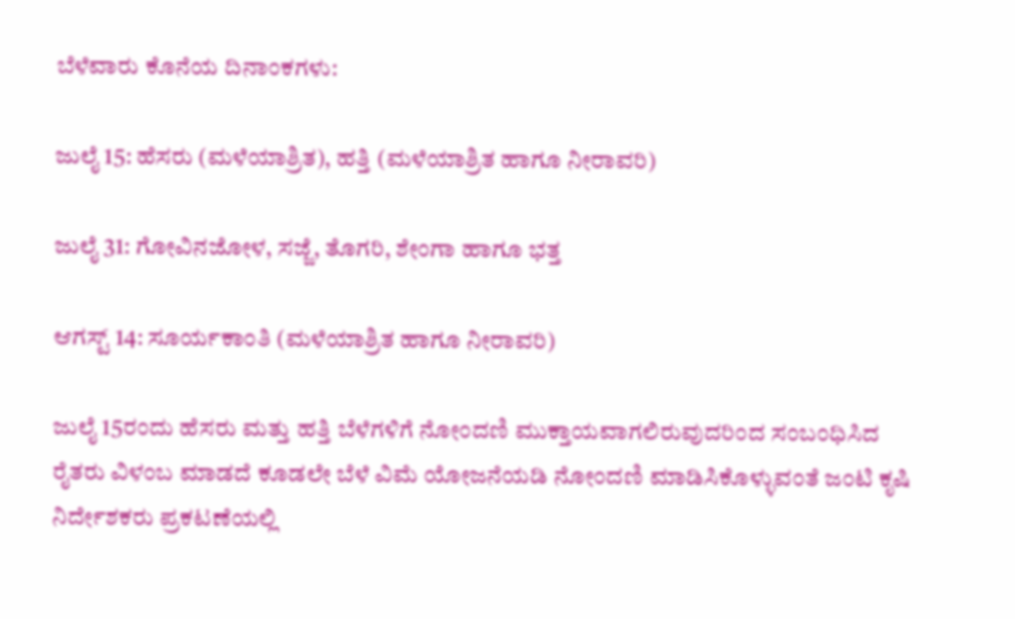ಬೆಳೆವಾರು ಕೊನೆಯ ದಿನಾಂಕಗಳು:

ಜುಲೈ 15: ಹೆಸರು (ಮಳೆಯಾಶ್ರಿತ), ಹತ್ತಿ (ಮಳೆಯಾಶ್ರಿತ ಹಾಗೂ ನೀರಾವರಿ)

ಜುಲೈ 31: ಗೋವಿನಜೋಳ, ಸಜ್ಜೆ, ತೊಗರಿ, ಶೇಂಗಾ ಹಾಗೂ ಭತ್ತ

ಆಗಸ್ಟ್ 14: ಸೂರ್ಯಕಾಂತಿ (ಮಳೆಯಾಶ್ರಿತ ಹಾಗೂ ನೀರಾವರಿ)

ಜುಲೈ 15ರಂದು ಹೆಸರು ಮತ್ತು ಹತ್ತಿ ಬೆಳೆಗಳಿಗೆ ನೋಂದಣಿ ಮುಕ್ತಾಯವಾಗಲಿರುವುದರಿಂದ ಸಂಬಂಧಿಸಿದ ರೈತರು ವಿಳಂಬ ಮಾಡದೆ ಕೂಡಲೇ ಬೆಳೆ ವಿಮೆ ಯೋಜನೆಯಡಿ ನೋಂದಣಿ ಮಾಡಿಸಿಕೊಳ್ಳುವಂತೆ ಜಂಟಿ ಕೃಷಿ ನಿರ್ದೇಶಕರು ಪ್ರಕಟಣೆಯಲ್ಲಿ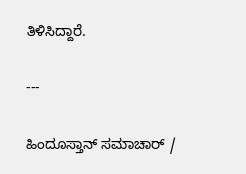ತಿಳಿಸಿದ್ದಾರೆ.

---

ಹಿಂದೂಸ್ತಾನ್ ಸಮಾಚಾರ್ /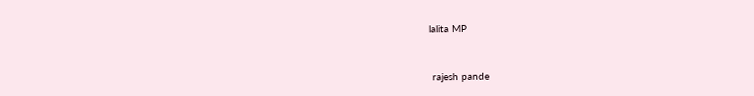lalita MP


 rajesh pande